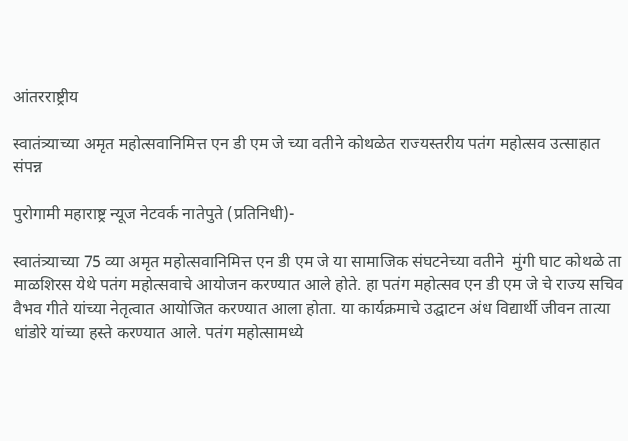आंतरराष्ट्रीय

स्वातंत्र्याच्या अमृत महोत्सवानिमित्त एन डी एम जे च्या वतीने कोथळेत राज्यस्तरीय पतंग महोत्सव उत्साहात संपन्न

पुरोगामी महाराष्ट्र न्यूज नेटवर्क नातेपुते (प्रतिनिधी)-

स्वातंत्र्याच्या 75 व्या अमृत महोत्सवानिमित्त एन डी एम जे या सामाजिक संघटनेच्या वतीने  मुंगी घाट कोथळे ता माळशिरस येथे पतंग महोत्सवाचे आयोजन करण्यात आले होते. हा पतंग महोत्सव एन डी एम जे चे राज्य सचिव वैभव गीते यांच्या नेतृत्वात आयोजित करण्यात आला होता. या कार्यक्रमाचे उद्घाटन अंध विद्यार्थी जीवन तात्या धांडोरे यांच्या हस्ते करण्यात आले. पतंग महोत्सामध्ये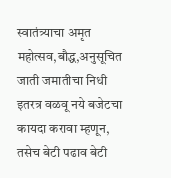स्वातंत्र्याचा अमृत महोत्सव,बौद्ध,अनुसूचित जाती जमातीचा निधी इतरत्र वळवू नये बजेटचा कायदा करावा म्हणून, तसेच बेटी पढाव बेटी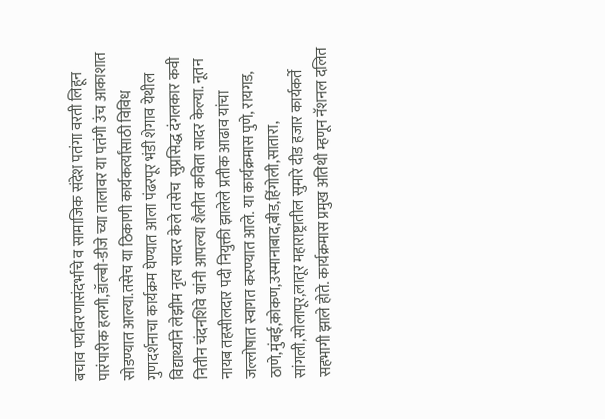बचाव पर्यावरणासंदर्भाचे व सामाजिक संदेश पतंगा वरती लिहून पारंपारीक हलगी,डॉल्बी-डीजे च्या तालावर या पतंगी उंच आकाशात सोडण्यात आल्या.तसेच या ठिकाणी कार्यकर्त्यांसाठी विविध गुणदर्शनाचा कार्यक्रम घेण्यात आला पंढरपूर भंडी शेगाव येथील विद्यार्थ्याने लेझीम नृत्य सादर केले तसेच  सुप्रसिद्ध दंगलकार कवी नितीन चंदनशिवे यांनी आपल्या शैलीत कविता सादर केल्या. नूतन नायब तहसीलदार पदी नियुक्ती झालेले प्रतीक आढाव यांचा जल्लोषात स्वागत करण्यात आले. या कार्यक्रमास पुणे, रायगड, ठाणे,मुंबई,कोकण,उस्मानाबाद,बीड,हिंगोली,सातारा, सांगली,सोलापूर,लातूर महाराष्ट्रातील सुमारे दीड हजार कार्यकर्ते सहभागी झाले होते. कार्यक्रमास प्रमुख अतिथी म्हणून नॅशनल दलित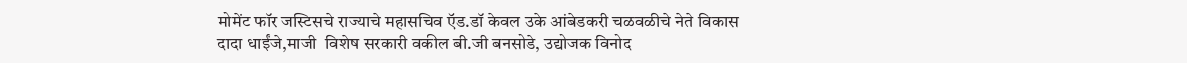मोमेंट फॉर जस्टिसचे राज्याचे महासचिव ऍड.डॉ केवल उके आंबेडकरी चळवळीचे नेते विकास दादा धाईंजे,माजी  विशेष सरकारी वकील बी.जी बनसोडे, उद्योजक विनोद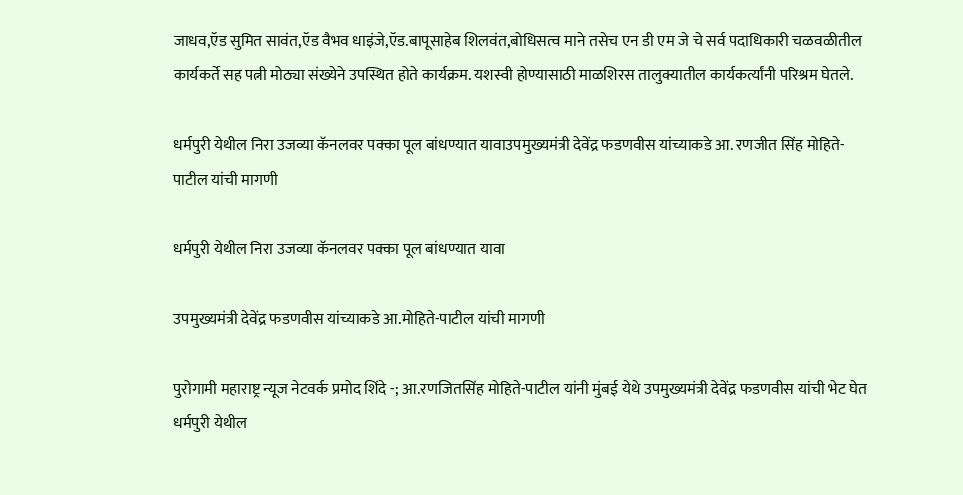जाधव,ऍड सुमित सावंत,ऍड वैभव धाइंजे,ऍड.बापूसाहेब शिलवंत,बोधिसत्व माने तसेच एन डी एम जे चे सर्व पदाधिकारी चळवळीतील कार्यकर्ते सह पत्नी मोठ्या संख्येने उपस्थित होते कार्यक्रम. यशस्वी होण्यासाठी माळशिरस तालुक्यातील कार्यकर्त्यांनी परिश्रम घेतले.

धर्मपुरी येथील निरा उजव्या कॅनलवर पक्का पूल बांधण्यात यावाउपमुख्यमंत्री देवेंद्र फडणवीस यांच्याकडे आ. रणजीत सिंह मोहिते-पाटील यांची मागणी

धर्मपुरी येथील निरा उजव्या कॅनलवर पक्का पूल बांधण्यात यावा

उपमुख्यमंत्री देवेंद्र फडणवीस यांच्याकडे आ.मोहिते-पाटील यांची मागणी

पुरोगामी महाराष्ट्र न्यूज नेटवर्क प्रमोद शिंदे -; आ.रणजितसिंह मोहिते-पाटील यांनी मुंबई येथे उपमुख्यमंत्री देवेंद्र फडणवीस यांची भेट घेत धर्मपुरी येथील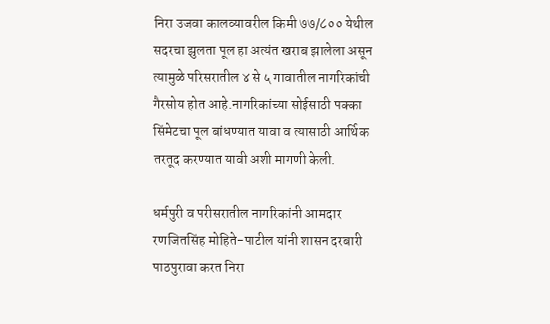निरा उजवा कालव्यावरील किमी ७७/८०० येथील सदरचा झुलता पूल हा अत्यंत खराब झालेला असून त्यामुळे परिसरातील ४ से ५ गावातील नागरिकांची गैरसोय होत आहे.नागरिकांच्या सोईसाठी पक्का सिंमेटचा पूल बांधण्यात यावा व त्यासाठी आर्थिक तरतूद करण्यात यावी अशी मागणी केली.

धर्मपुरी व परीसरातील नागरिकांनी आमदार रणजितसिंह मोहिते-पाटील यांनी शासन दरबारी पाठपुरावा करत निरा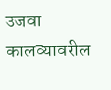उजवा कालव्यावरील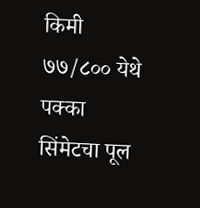किमी ७७/८०० येथे पक्का सिंमेटचा पूल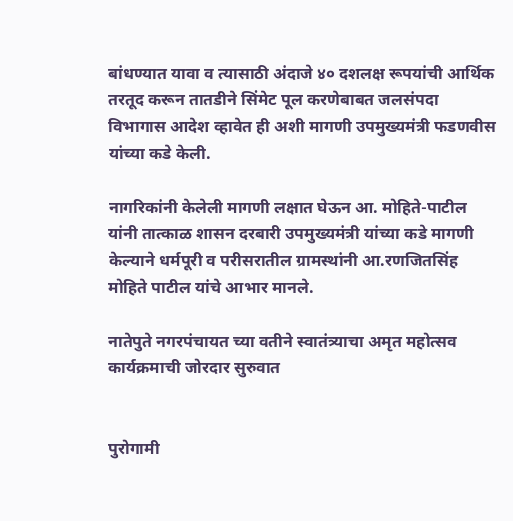बांधण्यात यावा व त्यासाठी अंदाजे ४० दशलक्ष रूपयांची आर्थिक तरतूद करून तातडीने सिंमेट पूल करणेबाबत जलसंपदा विभागास आदेश व्हावेत ही अशी मागणी उपमुख्यमंत्री फडणवीस यांच्या कडे केली.

नागरिकांनी केलेली मागणी लक्षात घेऊन आ. मोहिते-पाटील यांनी तात्काळ शासन दरबारी उपमुख्यमंत्री यांच्या कडे मागणी केल्याने धर्मपूरी व परीसरातील ग्रामस्थांनी आ.रणजितसिंह मोहिते पाटील यांचे आभार मानले.

नातेपुते नगरपंचायत च्या वतीने स्वातंत्र्याचा अमृत महोत्सव कार्यक्रमाची जोरदार सुरुवात


पुरोगामी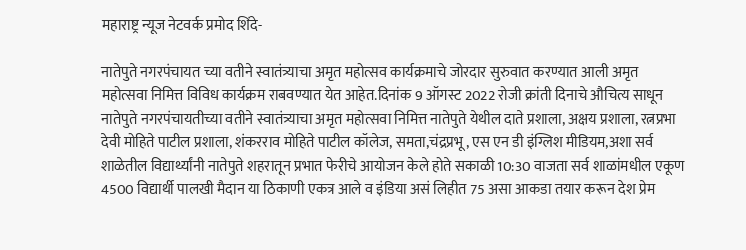महाराष्ट्र न्यूज नेटवर्क प्रमोद शिंदे-

नातेपुते नगरपंचायत च्या वतीने स्वातंत्र्याचा अमृत महोत्सव कार्यक्रमाचे जोरदार सुरुवात करण्यात आली अमृत महोत्सवा निमित्त विविध कार्यक्रम राबवण्यात येत आहेत.दिनांक 9 ऑगस्ट 2022 रोजी क्रांती दिनाचे औचित्य साधून नातेपुते नगरपंचायतीच्या वतीने स्वातंत्र्याचा अमृत महोत्सवा निमित्त नातेपुते येथील दाते प्रशाला, अक्षय प्रशाला, रत्नप्रभा देवी मोहिते पाटील प्रशाला, शंकरराव मोहिते पाटील कॉलेज, समता,चंद्रप्रभू , एस एन डी इंग्लिश मीडियम,अशा सर्व शाळेतील विद्यार्थ्यांनी नातेपुते शहरातून प्रभात फेरीचे आयोजन केले होते सकाळी 10:30 वाजता सर्व शाळांमधील एकूण 4500 विद्यार्थी पालखी मैदान या ठिकाणी एकत्र आले व इंडिया असं लिहीत 75 असा आकडा तयार करून देश प्रेम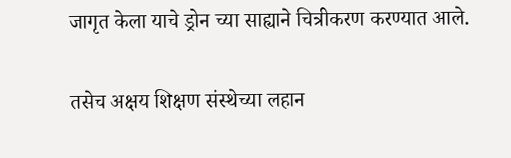जागृत केला याचे ड्रोन च्या साह्याने चित्रीकरण करण्यात आले.

तसेच अक्षय शिक्षण संस्थेच्या लहान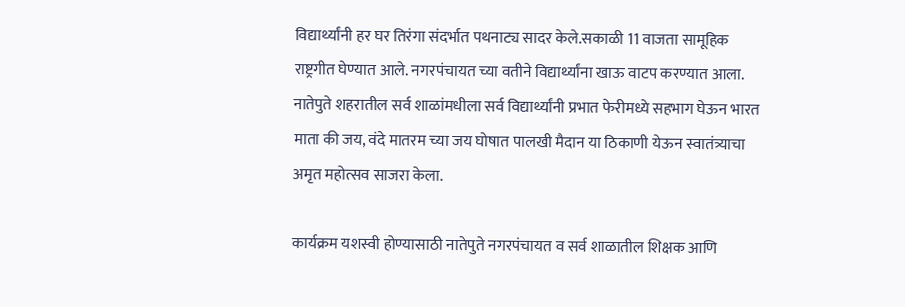विद्यार्थ्यांनी हर घर तिरंगा संदर्भात पथनाट्य सादर केले.सकाळी 11 वाजता सामूहिक राष्ट्रगीत घेण्यात आले. नगरपंचायत च्या वतीने विद्यार्थ्यांना खाऊ वाटप करण्यात आला. नातेपुते शहरातील सर्व शाळांमधीला सर्व विद्यार्थ्यांनी प्रभात फेरीमध्ये सहभाग घेऊन भारत माता की जय, वंदे मातरम च्या जय घोषात पालखी मैदान या ठिकाणी येऊन स्वातंत्र्याचा अमृत महोत्सव साजरा केला.

कार्यक्रम यशस्वी होण्यासाठी नातेपुते नगरपंचायत व सर्व शाळातील शिक्षक आणि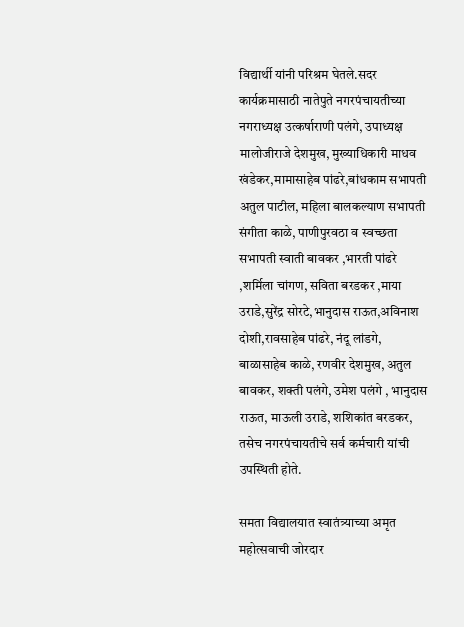विद्यार्थी यांनी परिश्रम घेतले.सदर कार्यक्रमासाठी नातेपुते नगरपंचायतीच्या नगराध्यक्ष उत्कर्षाराणी पलंगे, उपाध्यक्ष मालोजीराजे देशमुख, मुख्याधिकारी माधव खंडेकर,मामासाहेब पांढरे,बांधकाम सभापती अतुल पाटील, महिला बालकल्याण सभापती संगीता काळे, पाणीपुरवठा व स्वच्छता सभापती स्वाती बावकर ,भारती पांढरे ,शर्मिला चांगण, सविता बरडकर ,माया उराडे,सुरेंद्र सोरटे,भानुदास राऊत,अविनाश दोशी,रावसाहेब पांढरे, नंदू लांडगे, बाळासाहेब काळे, रणवीर देशमुख, अतुल बावकर, शक्ती पलंगे, उमेश पलंगे , भानुदास राऊत, माऊली उराडे, शशिकांत बरडकर, तसेच नगरपंचायतीचे सर्व कर्मचारी यांची उपस्थिती होते.

समता विद्यालयात स्वातंत्र्याच्या अमृत महोत्सवाची जोरदार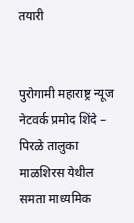तयारी


पुरोगामी महाराष्ट्र न्यूज नेटवर्क प्रमोद शिंदे – पिरळे तालुका माळशिरस येथील समता माध्यमिक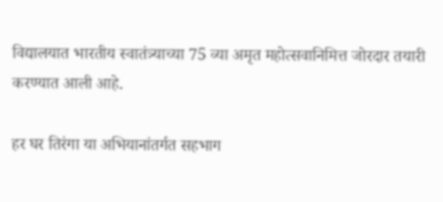विद्यालयात भारतीय स्वातंत्र्याच्या 75 व्या अमृत महोत्सवानिमित्त जोरदार तयारी करण्यात आली आहे.

हर घर तिरंगा या अभियानांतर्गत सहभाग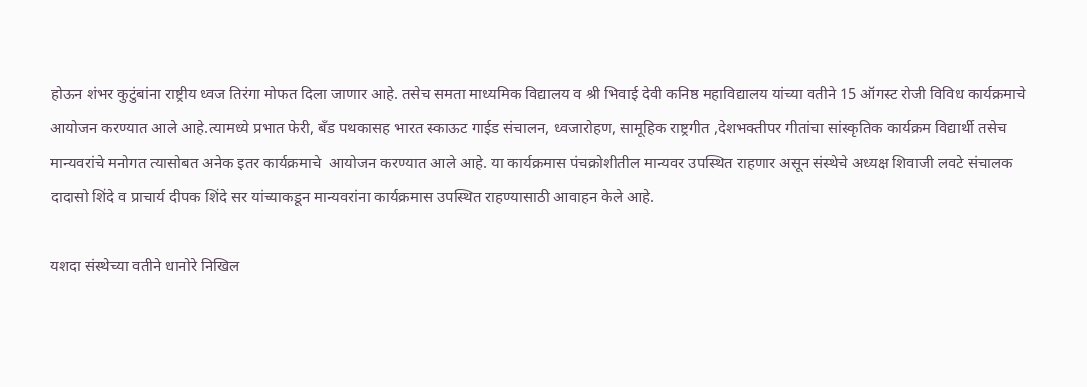होऊन शंभर कुटुंबांना राष्ट्रीय ध्वज तिरंगा मोफत दिला जाणार आहे. तसेच समता माध्यमिक विद्यालय व श्री भिवाई देवी कनिष्ठ महाविद्यालय यांच्या वतीने 15 ऑगस्ट रोजी विविध कार्यक्रमाचे आयोजन करण्यात आले आहे.त्यामध्ये प्रभात फेरी, बँड पथकासह भारत स्काऊट गाईड संचालन, ध्वजारोहण, सामूहिक राष्ट्रगीत ,देशभक्तीपर गीतांचा सांस्कृतिक कार्यक्रम विद्यार्थी तसेच मान्यवरांचे मनोगत त्यासोबत अनेक इतर कार्यक्रमाचे  आयोजन करण्यात आले आहे. या कार्यक्रमास पंचक्रोशीतील मान्यवर उपस्थित राहणार असून संस्थेचे अध्यक्ष शिवाजी लवटे संचालक दादासो शिंदे व प्राचार्य दीपक शिंदे सर यांच्याकडून मान्यवरांना कार्यक्रमास उपस्थित राहण्यासाठी आवाहन केले आहे.

यशदा संस्थेच्या वतीने धानोरे निखिल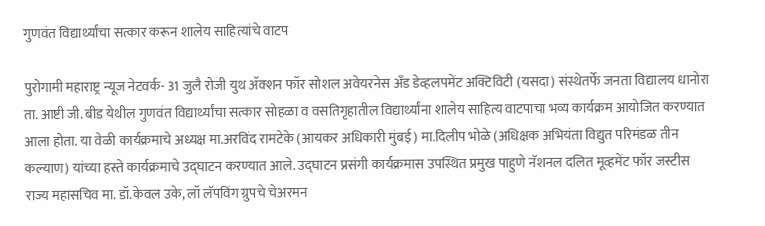गुणवंत विद्यार्थ्यांचा सत्कार करून शालेय साहित्यांचे वाटप

पुरोगामी महाराष्ट्र न्यूज नेटवर्क- 31 जुलै रोजी युथ ॲक्शन फॉर सोशल अवेयरनेस अँड डेव्हलपमेंट अक्टिविटी (यसदा) संस्थेतर्फे जनता विद्यालय धानोरा ता. आष्टी जी. बीड येथील गुणवंत विद्यार्थ्यांचा सत्कार सोहळा व वसतिगृहातील विद्यार्थ्यांना शालेय साहित्य वाटपाचा भव्य कार्यक्रम आयोजित करण्यात आला होता. या वेळी कार्यक्रमाचे अध्यक्ष मा.अरविंद रामटेके (आयकर अधिकारी मुंबई) मा.दिलीप भोळे (अधिक्षक अभियंता विद्युत परिमंडळ तीन कल्याण) यांच्या हस्ते कार्यक्रमाचे उद्घाटन करण्यात आले. उद्घाटन प्रसंगी कार्यक्रमास उपस्थित प्रमुख पाहुणे नॅशनल दलित मूव्हमेंट फॉर जस्टीस राज्य महासचिव मा. डॉ.केवल उके, लॉ लॅपविंग ग्रुपचे चेअरमन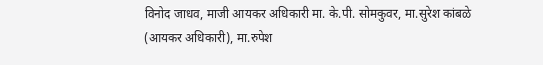विनोद जाधव, माजी आयकर अधिकारी मा. के.पी. सोमकुवर, मा.सुरेश कांबळे (आयकर अधिकारी), मा.रुपेश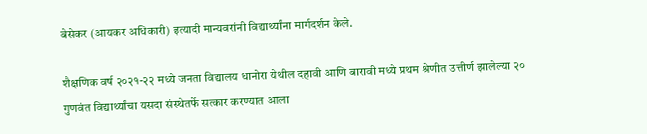बेसेकर (आयकर अधिकारी) इत्यादी मान्यवरांनी विद्यार्थ्यांना मार्गदर्शन केले.

शैक्षणिक वर्ष २०२१-२२ मध्ये जनता विद्यालय धानोरा येथील दहावी आणि बारावी मध्ये प्रथम श्रेणीत उत्तीर्ण झालेल्या २० गुणवंत विद्यार्थ्यांचा यसदा संस्थेतर्फे सत्कार करण्यात आला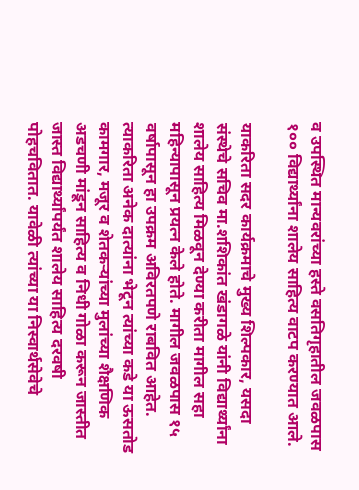व उपस्थित मान्यवरांच्या हस्ते वसतिगृहातील जवळपास १०० विद्यार्थ्यांना शालेय साहित्य वाटप करण्यात आले.

याकरिता सदर कार्यक्रमाचे मुख्य शिल्पकार, यसदा संस्थेचे सचिव मा.शशिकांत खंडागळे यांनी विद्यार्थ्यांना शालेय साहित्य मिळवून देण्या करीता मागील सहा महिन्यापासून प्रयत्न केले होते. मागील जवळपास १५ वर्षापासून हा उपक्रम अविरतपणे राबवित आहेत. त्याकरिता अनेक दात्यांना भेटून त्यांच्या कडे या ऊसतोड कामगार, मजूर व शेतकऱ्यांच्या मुलांच्या शैक्षणिक अडचणी मांडून साहित्य व निधी गोळा करून जास्तीत जास्त विद्यार्थ्यांपर्यंत शालेय साहित्य दरवषी पोहचवितात. यावेळी त्यांच्या या निस्वार्थसेवेचे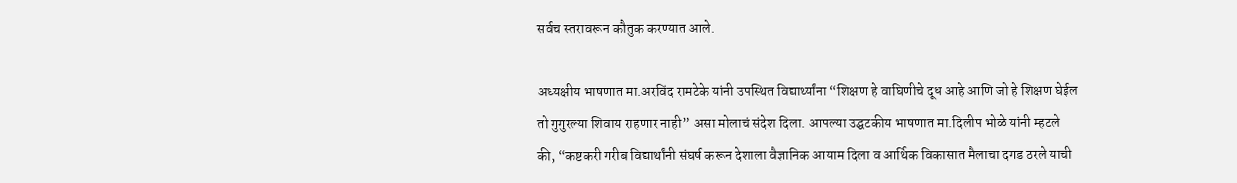सर्वच स्तरावरून कौतुक करण्यात आले.

अध्यक्षीय भाषणात मा.अरविंद रामटेके यांनी उपस्थित विद्यार्थ्यांना “शिक्षण हे वाघिणीचे दूध आहे आणि जो हे शिक्षण घेईल तो गुगुरल्या शिवाय राहणार नाही” असा मोलाचं संदेश दिला. आपल्या उद्घटकीय भाषणात मा.दिलीप भोळे यांनी म्हटले की, “कष्टकरी गरीब विद्यार्थांनी संघर्ष करून देशाला वैज्ञानिक आयाम दिला व आर्थिक विकासात मैलाचा दगड ठरले याची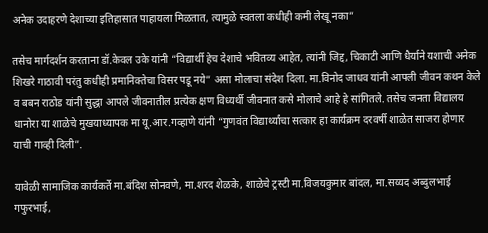अनेक उदाहरणे देशाच्या इतिहासात पाहायला मिळतात, त्यामुळे स्वतला कधीही कमी लेखू नका”

तसेच मार्गदर्शन करताना डॉ.केवल उके यांनी “विद्यार्थी हेच देशाचे भवितव्य आहेत, त्यांनी जिद्द, चिकाटी आणि धैर्याने यशाची अनेक शिखरे गाठावी परंतु कधीही प्रमानिक्तेचा विसर पडू नये” असा मोलाचा संदेश दिला. मा.विनोद जाधव यांनी आपली जीवन कथन केले व बबन राठोड यांनी सुद्धा आपले जीवनातील प्रत्येक क्षण विध्यर्थी जीवनात कसे मोलाचे आहे हे सांगितले. तसेच जनता विद्यालय धानोरा या शाळेचे मुखयाध्यापक मा यू.आर.गव्हाणे यांनी “गुणवंत विद्यार्थ्यांचा सत्कार हा कार्यक्रम दरवर्षी शाळेत साजरा होणार याची गाव्ही दिली”.

यावेळी सामाजिक कार्यकर्ते मा.बंदिश सोनवणे, मा.शरद शेळके, शाळेचे ट्रस्टी मा.विजयकुमार बांदल, मा.सय्यद अब्दुलभाई गफुरभाई,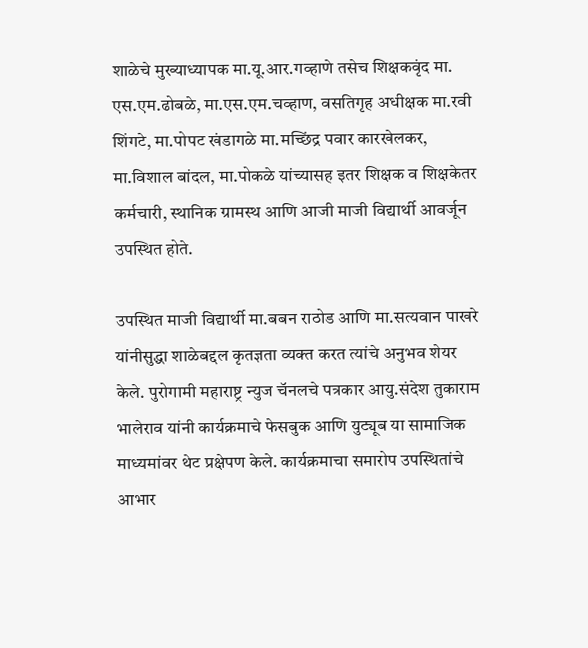शाळेचे मुख्याध्यापक मा.यू.आर.गव्हाणे तसेच शिक्षकवृंद मा. एस.एम.ढोबळे, मा.एस.एम.चव्हाण, वसतिगृह अधीक्षक मा.रवी शिंगटे, मा.पोपट खंडागळे मा.मच्छिंद्र पवार कारखेलकर, मा.विशाल बांदल, मा.पोकळे यांच्यासह इतर शिक्षक व शिक्षकेतर कर्मचारी, स्थानिक ग्रामस्थ आणि आजी माजी विद्यार्थी आवर्जून उपस्थित होते.

उपस्थित माजी विद्यार्थी मा.बबन राठोड आणि मा.सत्यवान पाखरे यांनीसुद्धा शाळेबद्दल कृतज्ञता व्यक्त करत त्यांचे अनुभव शेयर केले. पुरोगामी महाराष्ट्र न्युज चॅनलचे पत्रकार आयु.संदेश तुकाराम भालेराव यांनी कार्यक्रमाचे फेसबुक आणि युट्यूब या सामाजिक माध्यमांवर थेट प्रक्षेपण केले. कार्यक्रमाचा समारोप उपस्थितांचे आभार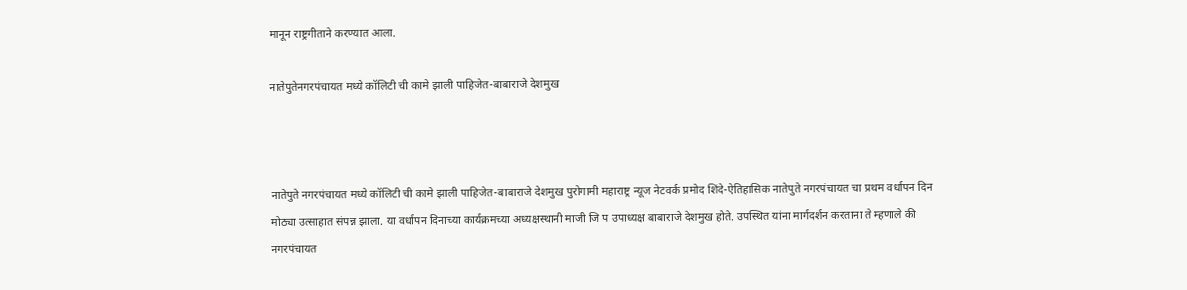मानून राष्ट्रगीताने करण्यात आला.

नातेपुतेनगरपंचायत मध्ये कॉलिटी ची कामे झाली पाहिजेत-बाबाराजे देशमुख



नातेपुते नगरपंचायत मध्ये कॉलिटी ची कामे झाली पाहिजेत-बाबाराजे देशमुख पुरोगामी महाराष्ट्र न्यूज नेटवर्क प्रमोद शिंदे-ऐतिहासिक नातेपुते नगरपंचायत चा प्रथम वर्धापन दिन मोठ्या उत्साहात संपन्न झाला. या वर्धापन दिनाच्या कार्यक्रमच्या अध्यक्षस्थानी माजी जि प उपाध्यक्ष बाबाराजे देशमुख होते. उपस्थित यांना मार्गदर्शन करताना ते म्हणाले की नगरपंचायत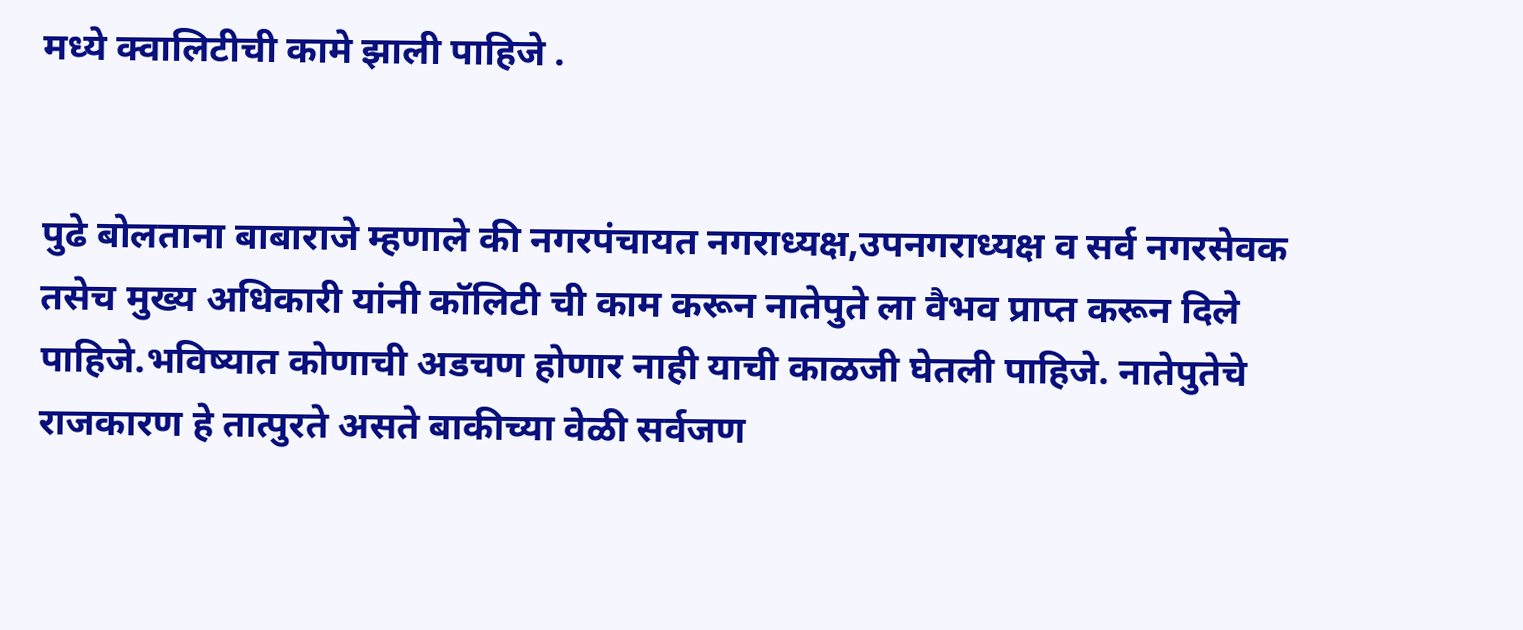मध्ये क्वालिटीची कामे झाली पाहिजे .


पुढे बोलताना बाबाराजे म्हणाले की नगरपंचायत नगराध्यक्ष,उपनगराध्यक्ष व सर्व नगरसेवक तसेच मुख्य अधिकारी यांनी कॉलिटी ची काम करून नातेपुते ला वैभव प्राप्त करून दिले पाहिजे.भविष्यात कोणाची अडचण होणार नाही याची काळजी घेतली पाहिजे. नातेपुतेचे राजकारण हे तात्पुरते असते बाकीच्या वेळी सर्वजण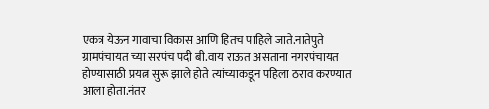एकत्र येऊन गावाचा विकास आणि हितच पाहिले जाते.नातेपुते ग्रामपंचायत च्या सरपंच पदी बी.वाय राऊत असताना नगरपंचायत होण्यासाठी प्रयत्न सुरू झाले होते त्यांच्याकडून पहिला ठराव करण्यात आला होता.नंतर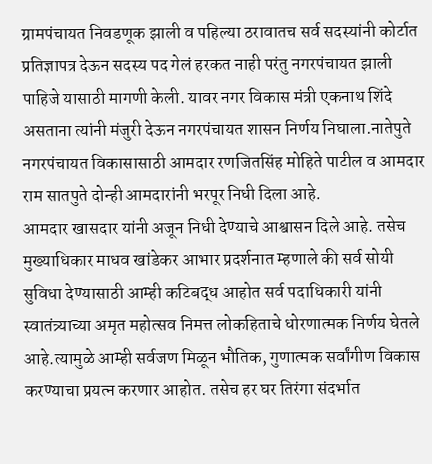ग्रामपंचायत निवडणूक झाली व पहिल्या ठरावातच सर्व सदस्यांनी कोर्टात प्रतिज्ञापत्र देऊन सदस्य पद गेलं हरकत नाही परंतु नगरपंचायत झाली पाहिजे यासाठी मागणी केली. यावर नगर विकास मंत्री एकनाथ शिंदे असताना त्यांनी मंजुरी देऊन नगरपंचायत शासन निर्णय निघाला.नातेपुते नगरपंचायत विकासासाठी आमदार रणजितसिंह मोहिते पाटील व आमदार राम सातपुते दोन्ही आमदारांनी भरपूर निधी दिला आहे.
आमदार खासदार यांनी अजून निधी देण्याचे आश्वासन दिले आहे. तसेच मुख्याधिकार माधव खांडेकर आभार प्रदर्शनात म्हणाले की सर्व सोयी सुविधा देण्यासाठी आम्ही कटिबद्ध आहोत सर्व पदाधिकारी यांनी स्वातंत्र्याच्या अमृत महोत्सव निमत्त लोकहिताचे धोरणात्मक निर्णय घेतले आहे.त्यामुळे आम्ही सर्वजण मिळून भौतिक, गुणात्मक सर्वांगीण विकास करण्याचा प्रयत्न करणार आहोत. तसेच हर घर तिरंगा संदर्भात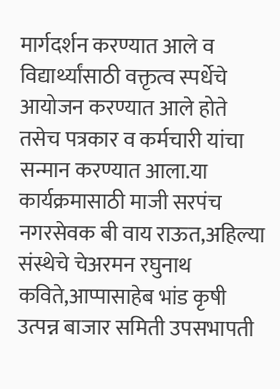मार्गदर्शन करण्यात आले व विद्यार्थ्यांसाठी वक्तृत्व स्पर्धेचे आयोजन करण्यात आले होते तसेच पत्रकार व कर्मचारी यांचा सन्मान करण्यात आला.या कार्यक्रमासाठी माजी सरपंच नगरसेवक बी वाय राऊत,अहिल्या संस्थेचे चेअरमन रघुनाथ कविते,आप्पासाहेब भांड कृषी उत्पन्न बाजार समिती उपसभापती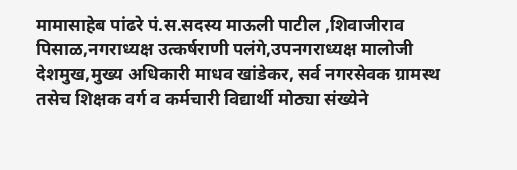मामासाहेब पांढरे पं.स.सदस्य माऊली पाटील ,शिवाजीराव पिसाळ,नगराध्यक्ष उत्कर्षराणी पलंगे,उपनगराध्यक्ष मालोजी देशमुख,मुख्य अधिकारी माधव खांडेकर, सर्व नगरसेवक ग्रामस्थ तसेच शिक्षक वर्ग व कर्मचारी विद्यार्थी मोठ्या संख्येने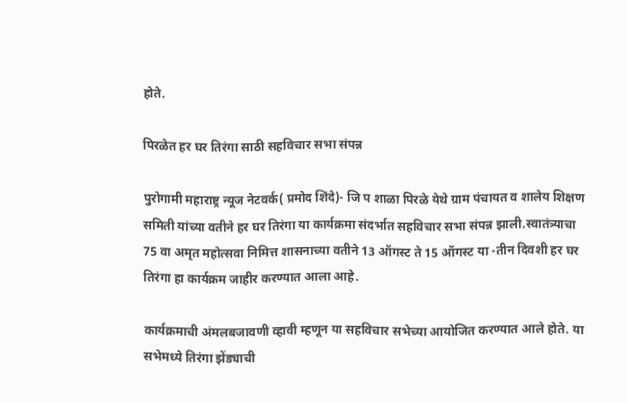होते.

पिरळेत हर घर तिरंगा साठी सहविचार सभा संपन्न

पुरोगामी महाराष्ट्र न्यूज नेटवर्क( प्रमोद शिंदे)- जि प शाळा पिरळे येथे ग्राम पंचायत व शालेय शिक्षण समिती यांच्या वतीने हर घर तिरंगा या कार्यक्रमा संदर्भात सहविचार सभा संपन्न झाली.स्वातंत्र्याचा 75 वा अमृत महोत्सवा निमित्त शासनाच्या वतीने 13 ऑगस्ट ते 15 ऑगस्ट या -तीन दिवशी हर घर तिरंगा हा कार्यक्रम जाहीर करण्यात आला आहे.

कार्यक्रमाची अंमलबजावणी व्हावी म्हणून या सहविचार सभेच्या आयोजित करण्यात आले होते. या सभेमध्ये तिरंगा झेंड्याची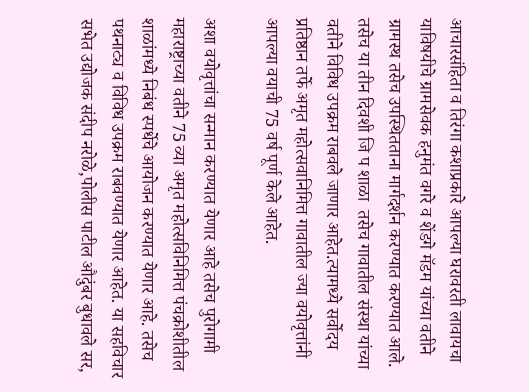आचारसंहिता व तिरंगा कशाप्रकारे आपल्या घरावरती लावायचा याविषयीचे ग्रामसेवक हनुमंत वगरे व शेंडगे मॅडम यांच्या वतीने ग्रामस्थ तसेच उपस्थितताना मार्गदर्शन करण्यात करण्यात आले. तसेच या तीन दिवशी जि प शाळा  तसेच गावातील संस्था यांच्या वतीने विविध उपक्रम राबवले जाणार आहेत.त्यामध्ये सर्वोदय प्रतिष्ठान तर्फे अमृत महोत्सवानिमित्त गावातील ज्या वयोवृत्तांनी आपल्या वयाची 75 वर्ष पूर्ण केले आहेत.

अशा वयोवृत्तांचा सन्मान करण्यात येणार आहे तसेच पुरोगामी महाराष्ट्राच्या वतीने 75 व्या अमृत महोत्सविनिमित्त पंचक्रोशीतील शाळांमध्ये निबंध स्पर्धेचे आयोजन करण्यात येणार आहे. तसेच पथनाट्य व विविध उपक्रम राबवण्यात येणार आहेत. या सहविचार सभेत उद्योजक संदीप नरोळे,पोलीस पाटील औदुंबर बुधावले सर,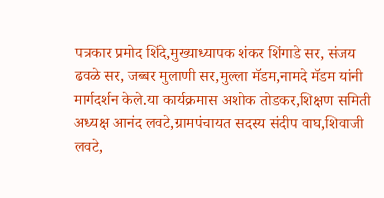पत्रकार प्रमोद शिंदे,मुख्याध्यापक शंकर शिंगाडे सर, संजय ढवळे सर, जब्बर मुलाणी सर,मुल्ला मॅडम,नामदे मॅडम यांनी मार्गदर्शन केले.या कार्यक्रमास अशोक तोडकर,शिक्षण समिती अध्यक्ष आनंद लवटे,ग्रामपंचायत सदस्य संदीप वाघ,शिवाजी लवटे,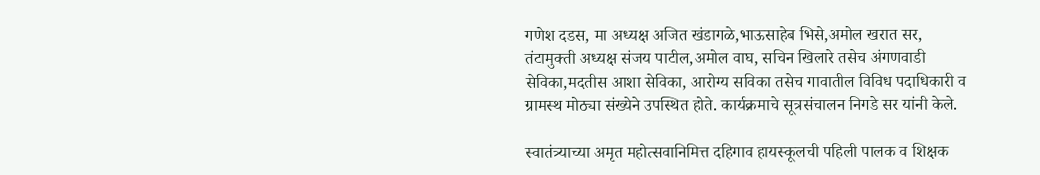गणेश दडस, मा अध्यक्ष अजित खंडागळे,भाऊसाहेब भिसे,अमोल खरात सर, तंटामुक्ती अध्यक्ष संजय पाटील,अमोल वाघ, सचिन खिलारे तसेच अंगणवाडी सेविका,मदतीस आशा सेविका, आरोग्य सविका तसेच गावातील विविध पदाधिकारी व ग्रामस्थ मोठ्या संख्येने उपस्थित होते. कार्यक्रमाचे सूत्रसंचालन निगडे सर यांनी केले.

स्वातंत्र्याच्या अमृत महोत्सवानिमित्त दहिगाव हायस्कूलची पहिली पालक व शिक्षक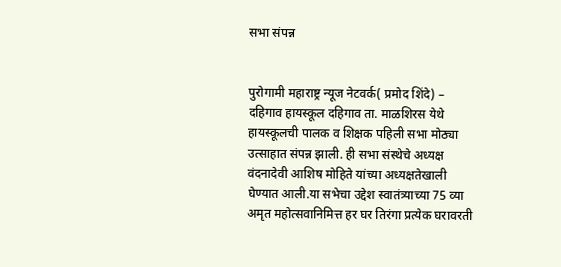सभा संपन्न


पुरोगामी महाराष्ट्र न्यूज नेटवर्क( प्रमोद शिंदे) – दहिगाव हायस्कूल दहिगाव ता. माळशिरस येथे हायस्कूलची पालक व शिक्षक पहिली सभा मोठ्या उत्साहात संपन्न झाली. ही सभा संस्थेचे अध्यक्ष वंदनादेवी आशिष मोहिते यांच्या अध्यक्षतेखाली घेण्यात आली.या सभेचा उद्देश स्वातंत्र्याच्या 75 व्या अमृत महोत्सवानिमित्त हर घर तिरंगा प्रत्येक घरावरती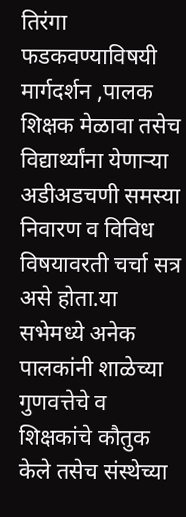तिरंगा फडकवण्याविषयी मार्गदर्शन ,पालक शिक्षक मेळावा तसेच विद्यार्थ्यांना येणाऱ्या अडीअडचणी समस्या निवारण व विविध विषयावरती चर्चा सत्र असे होता.या सभेमध्ये अनेक पालकांनी शाळेच्या गुणवत्तेचे व शिक्षकांचे कौतुक केले तसेच संस्थेच्या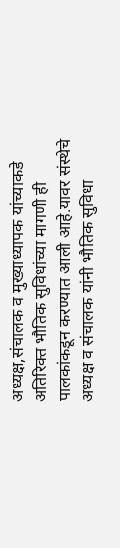अध्यक्ष,संचालक व मुख्याध्यापक यांच्याकडे अतिरिक्त भौतिक सुविधांच्या मागणी ही पालकांकडून करण्यात आली आहे.यावर संस्थेचे अध्यक्ष व संचालक यांनी भौतिक सुविधा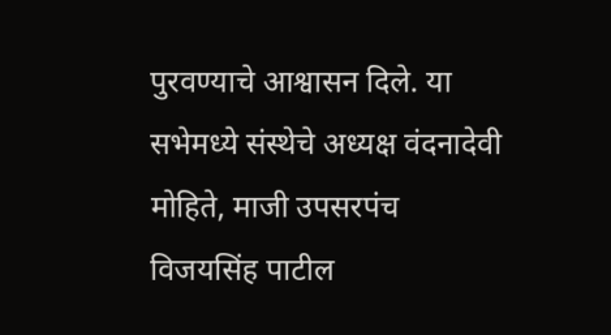पुरवण्याचे आश्वासन दिले. या सभेमध्ये संस्थेचे अध्यक्ष वंदनादेवी मोहिते, माजी उपसरपंच विजयसिंह पाटील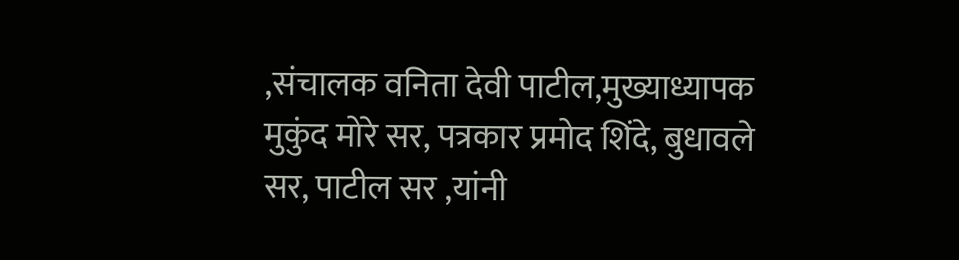,संचालक वनिता देवी पाटील,मुख्याध्यापक मुकुंद मोरे सर, पत्रकार प्रमोद शिंदे, बुधावले सर, पाटील सर ,यांनी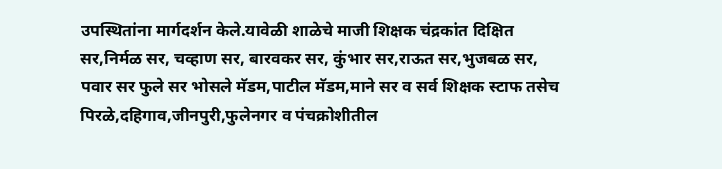उपस्थितांना मार्गदर्शन केले.यावेळी शाळेचे माजी शिक्षक चंद्रकांत दिक्षित सर,निर्मळ सर, चव्हाण सर, बारवकर सर, कुंभार सर,राऊत सर,भुजबळ सर, पवार सर फुले सर भोसले मॅडम,पाटील मॅडम,माने सर व सर्व शिक्षक स्टाफ तसेच पिरळे,दहिगाव,जीनपुरी,फुलेनगर व पंचक्रोशीतील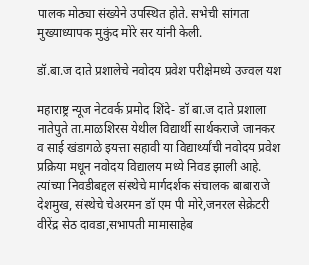पालक मोठ्या संख्येने उपस्थित होते. सभेची सांगता मुख्याध्यापक मुकुंद मोरे सर यांनी केली.

डॉ.बा.ज दाते प्रशालेचे नवोदय प्रवेश परीक्षेमध्ये उज्वल यश

महाराष्ट्र न्यूज नेटवर्क प्रमोद शिंदे- डॉ बा.ज दाते प्रशाला नातेपुते ता.माळशिरस येथील विद्यार्थी सार्थकराजे जानकर व साई खंडागळे इयत्ता सहावी या विद्यार्थ्यांची नवोदय प्रवेश प्रक्रिया मधून नवोदय विद्यालय मध्ये निवड झाली आहे. त्यांच्या निवडीबद्दल संस्थेचे मार्गदर्शक संचालक बाबाराजे देशमुख, संस्थेचे चेअरमन डॉ एम पी मोरे,जनरल सेक्रेटरी वीरेंद्र सेठ दावडा,सभापती मामासाहेब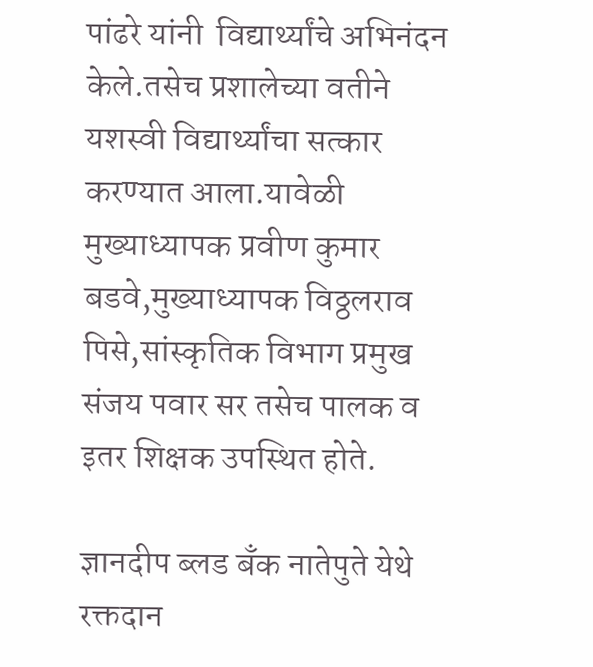पांढरे यांनी  विद्यार्थ्यांचे अभिनंदन केले.तसेच प्रशालेच्या वतीने यशस्वी विद्यार्थ्यांचा सत्कार करण्यात आला.यावेळी मुख्याध्यापक प्रवीण कुमार बडवे,मुख्याध्यापक विठ्ठलराव पिसे,सांस्कृतिक विभाग प्रमुख संजय पवार सर तसेच पालक व इतर शिक्षक उपस्थित होते.

ज्ञानदीप ब्लड बँक नातेपुते येथे रक्तदान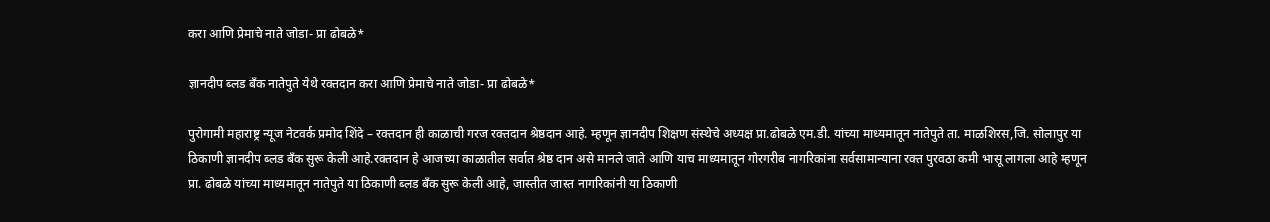करा आणि प्रेमाचे नाते जोडा- प्रा ढोबळे*

ज्ञानदीप ब्लड बँक नातेपुते येथे रक्तदान करा आणि प्रेमाचे नाते जोडा- प्रा ढोबळे*

पुरोगामी महाराष्ट्र न्यूज नेटवर्क प्रमोद शिंदे – रक्तदान ही काळाची गरज रक्तदान श्रेष्ठदान आहे. म्हणून ज्ञानदीप शिक्षण संस्थेचे अध्यक्ष प्रा.ढोबळे एम.डी. यांच्या माध्यमातून नातेपुते ता. माळशिरस,जि. सोलापुर या ठिकाणी ज्ञानदीप ब्लड बँक सुरू केली आहे.रक्तदान हे आजच्या काळातील सर्वात श्रेष्ठ दान असे मानले जाते आणि याच माध्यमातून गोरगरीब नागरिकांना सर्वसामान्याना रक्त पुरवठा कमी भासू लागला आहे म्हणून प्रा. ढोबळे यांच्या माध्यमातून नातेपुते या ठिकाणी ब्लड बँक सुरू केली आहे, जास्तीत जास्त नागरिकांनी या ठिकाणी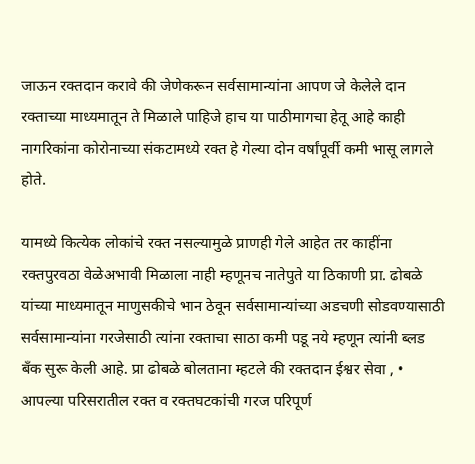जाऊन रक्तदान करावे की जेणेकरून सर्वसामान्यांना आपण जे केलेले दान रक्ताच्या माध्यमातून ते मिळाले पाहिजे हाच या पाठीमागचा हेतू आहे काही नागरिकांना कोरोनाच्या संकटामध्ये रक्त हे गेल्या दोन वर्षांपूर्वी कमी भासू लागले होते.

यामध्ये कित्येक लोकांचे रक्त नसल्यामुळे प्राणही गेले आहेत तर काहींना रक्तपुरवठा वेळेअभावी मिळाला नाही म्हणूनच नातेपुते या ठिकाणी प्रा. ढोबळे यांच्या माध्यमातून माणुसकीचे भान ठेवून सर्वसामान्यांच्या अडचणी सोडवण्यासाठी सर्वसामान्यांना गरजेसाठी त्यांना रक्ताचा साठा कमी पडू नये म्हणून त्यांनी ब्लड बँक सुरू केली आहे. प्रा ढोबळे बोलताना म्हटले की रक्तदान ईश्वर सेवा , • आपल्या परिसरातील रक्त व रक्तघटकांची गरज परिपूर्ण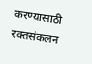करण्यासाठी रक्तसंकलन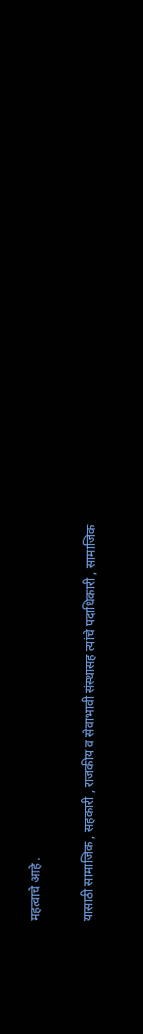महत्वाचे आहे .

यासाठी सामाजिक , सहकारी , राजकीय व सेवाभावी संस्थासह त्यांचे पदाधिकारी , सामाजिक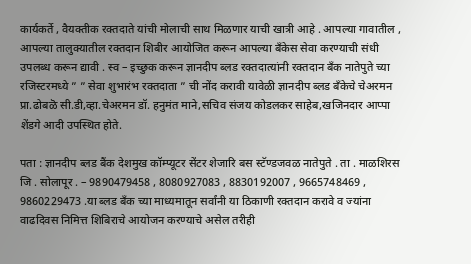कार्यकर्ते , वैयक्तीक रक्तदाते यांची मोलाची साथ मिळणार याची खात्री आहे . आपल्या गावातील , आपल्या तालुक्यातील रक्तदान शिबीर आयोजित करून आपल्या बँकेस सेवा करण्याची संधी उपलब्ध करून द्यावी . स्व – इच्छुक करून ज्ञानदीप ब्लड रक्तदात्यांनी रक्तदान बँक नातेपुते च्या रजिस्टरमध्ये ” ” सेवा शुभारंभ रक्तदाता ” ची नोंद करावी यावेळी ज्ञानदीप ब्लड बँकेचे चेअरमन प्रा.ढोबळॆ सी.डी,व्हा.चेअरमन डॉ. हनुमंत माने,सचिव संजय कोडलकर साहेब,खजिनदार आप्पा शेंडगे आदी उपस्थित होते.

पता : ज्ञानदीप ब्लड बैंक देशमुख कॉम्प्यूटर सेंटर शेजारि बस स्टॅण्डजवळ नातेपुते . ता . माळशिरस जि . सोलापूर . – 9890479458 , 8080927083 , 8830192007 , 9665748469 , 9860229473 .या ब्लड बँक च्या माध्यमातून सर्वांनी या ठिकाणी रक्तदान करावे व ज्यांना वाढदिवस निमित्त शिबिराचे आयोजन करण्याचे असेल तरीही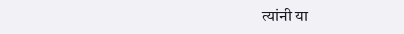त्यांनी या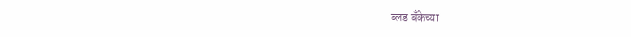ब्लड बँकेच्या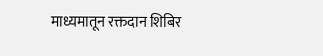माध्यमातून रक्तदान शिबिर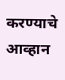करण्याचे आव्हान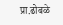प्रा.ढोबळे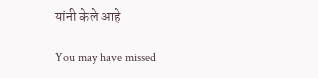यांनी केले आहे

You may have missed